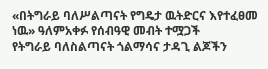«በትግራይ ባለሥልጣናት የግዴታ ዉትድርና እየተፈፀመ ነዉ» ዓለምአቀፉ የሰብዓዊ መብት ተሟጋች
የትግራይ ባለስልጣናት ጎልማሳና ታዳጊ ልጆችን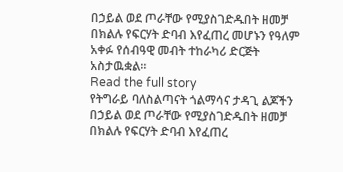በኃይል ወደ ጦራቸው የሚያስገድዱበት ዘመቻ በክልሉ የፍርሃት ድባብ እየፈጠረ መሆኑን የዓለም አቀፉ የሰብዓዊ መብት ተከራካሪ ድርጅት አስታዉቋል።
Read the full story
የትግራይ ባለስልጣናት ጎልማሳና ታዳጊ ልጆችን በኃይል ወደ ጦራቸው የሚያስገድዱበት ዘመቻ በክልሉ የፍርሃት ድባብ እየፈጠረ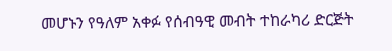መሆኑን የዓለም አቀፉ የሰብዓዊ መብት ተከራካሪ ድርጅት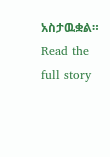አስታዉቋል።
Read the full story